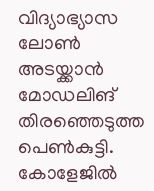വിദ്യാഭ്യാസ ലോൺ അടയ്ക്കാൻ മോഡലിങ് തിരഞ്ഞെടുത്ത പെൺകുട്ടി. കോളേജിൽ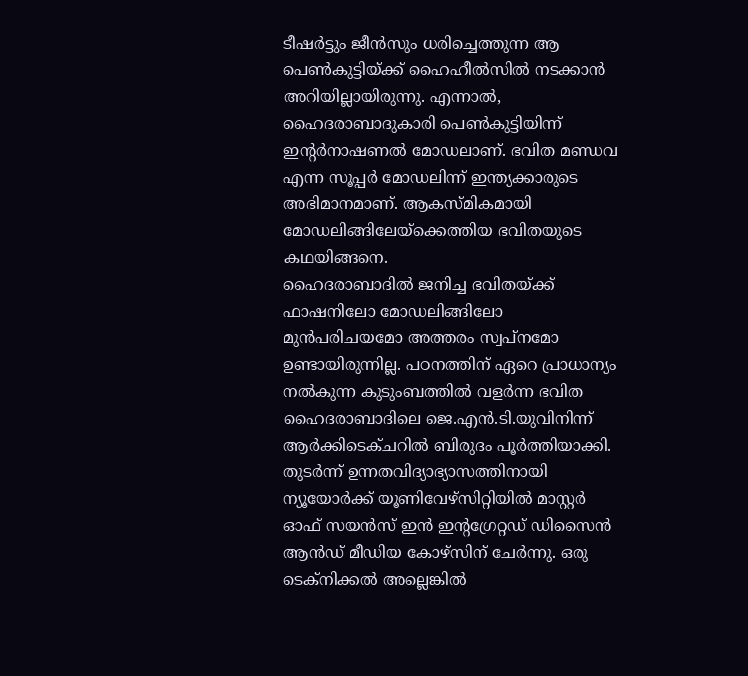ടീഷർട്ടും ജീൻസും ധരിച്ചെത്തുന്ന ആ പെൺകുട്ടിയ്ക്ക് ഹൈഹീൽസിൽ നടക്കാൻ അറിയില്ലായിരുന്നു. എന്നാൽ, ഹൈദരാബാദുകാരി പെൺകുട്ടിയിന്ന് ഇന്റർനാഷണൽ മോഡലാണ്. ഭവിത മണ്ഡവ എന്ന സൂപ്പർ മോഡലിന്ന് ഇന്ത്യക്കാരുടെ അഭിമാനമാണ്. ആകസ്മികമായി മോഡലിങ്ങിലേയ്ക്കെത്തിയ ഭവിതയുടെ കഥയിങ്ങനെ.
ഹൈദരാബാദിൽ ജനിച്ച ഭവിതയ്ക്ക് ഫാഷനിലോ മോഡലിങ്ങിലോ മുൻപരിചയമോ അത്തരം സ്വപ്നമോ ഉണ്ടായിരുന്നില്ല. പഠനത്തിന് ഏറെ പ്രാധാന്യം നൽകുന്ന കുടുംബത്തിൽ വളർന്ന ഭവിത ഹൈദരാബാദിലെ ജെ.എൻ.ടി.യുവിനിന്ന് ആർക്കിടെക്ചറിൽ ബിരുദം പൂർത്തിയാക്കി. തുടർന്ന് ഉന്നതവിദ്യാഭ്യാസത്തിനായി ന്യൂയോർക്ക് യൂണിവേഴ്സിറ്റിയിൽ മാസ്റ്റർ ഓഫ് സയൻസ് ഇൻ ഇന്റഗ്രേറ്റഡ് ഡിസൈൻ ആൻഡ് മീഡിയ കോഴ്സിന് ചേർന്നു. ഒരു ടെക്നിക്കൽ അല്ലെങ്കിൽ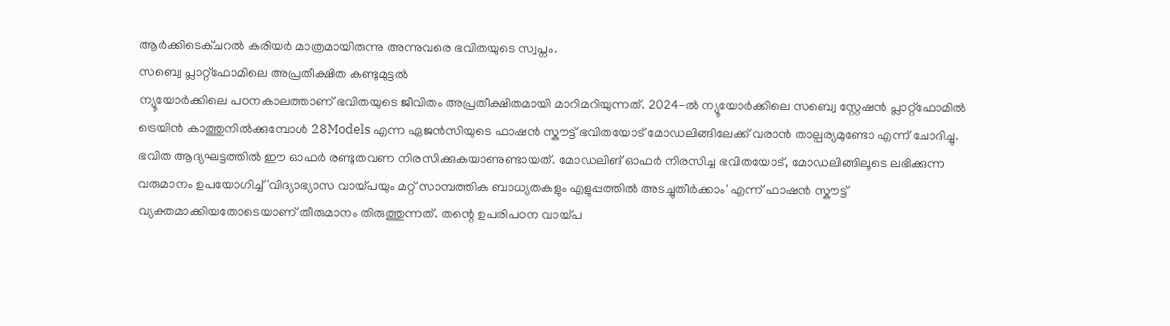ആർക്കിടെക്ചറൽ കരിയർ മാത്രമായിരുന്നു അന്നുവരെ ഭവിതയുടെ സ്വപ്നം.
സബ്വെ പ്ലാറ്റ്ഫോമിലെ അപ്രതീക്ഷിത കണ്ടുമുട്ടൽ
ന്യൂയോർക്കിലെ പഠനകാലത്താണ് ഭവിതയുടെ ജീവിതം അപ്രതീക്ഷിതമായി മാറിമറിയുന്നത്. 2024-ൽ ന്യൂയോർക്കിലെ സബ്വെ സ്റ്റേഷൻ പ്ലാറ്റ്ഫോമിൽ ട്രെയിൻ കാത്തുനിൽക്കുമ്പോൾ 28Models എന്ന ഏജൻസിയുടെ ഫാഷൻ സ്കൗട്ട് ഭവിതയോട് മോഡലിങ്ങിലേക്ക് വരാൻ താല്പര്യമുണ്ടോ എന്ന് ചോദിച്ചു. ഭവിത ആദ്യഘട്ടത്തിൽ ഈ ഓഫർ രണ്ടുതവണ നിരസിക്കുകയാണുണ്ടായത്. മോഡലിങ് ഓഫർ നിരസിച്ച ഭവിതയോട്, മോഡലിങ്ങിലൂടെ ലഭിക്കുന്ന വരുമാനം ഉപയോഗിച്ച് 'വിദ്യാഭ്യാസ വായ്പയും മറ്റ് സാമ്പത്തിക ബാധ്യതകളും എളുപ്പത്തിൽ അടച്ചുതീർക്കാം' എന്ന് ഫാഷൻ സ്കൗട്ട് വ്യക്തമാക്കിയതോടെയാണ് തീരുമാനം തിരുത്തുന്നത്. തന്റെ ഉപരിപഠന വായ്പ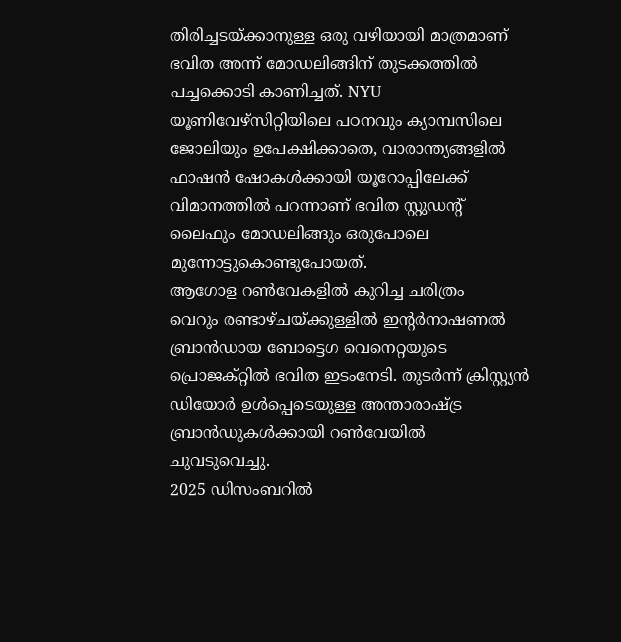തിരിച്ചടയ്ക്കാനുള്ള ഒരു വഴിയായി മാത്രമാണ് ഭവിത അന്ന് മോഡലിങ്ങിന് തുടക്കത്തിൽ പച്ചക്കൊടി കാണിച്ചത്. NYU യൂണിവേഴ്സിറ്റിയിലെ പഠനവും ക്യാമ്പസിലെ ജോലിയും ഉപേക്ഷിക്കാതെ, വാരാന്ത്യങ്ങളിൽ ഫാഷൻ ഷോകൾക്കായി യൂറോപ്പിലേക്ക് വിമാനത്തിൽ പറന്നാണ് ഭവിത സ്റ്റുഡന്റ് ലൈഫും മോഡലിങ്ങും ഒരുപോലെ മുന്നോട്ടുകൊണ്ടുപോയത്.
ആഗോള റൺവേകളിൽ കുറിച്ച ചരിത്രം
വെറും രണ്ടാഴ്ചയ്ക്കുള്ളിൽ ഇന്റർനാഷണൽ ബ്രാൻഡായ ബോട്ടെഗ വെനെറ്റയുടെ പ്രൊജക്റ്റിൽ ഭവിത ഇടംനേടി. തുടർന്ന് ക്രിസ്റ്റ്യൻ ഡിയോർ ഉൾപ്പെടെയുള്ള അന്താരാഷ്ട്ര ബ്രാൻഡുകൾക്കായി റൺവേയിൽ ചുവടുവെച്ചു.
2025 ഡിസംബറിൽ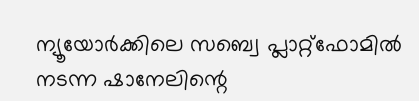ന്യൂയോർക്കിലെ സബ്വെ പ്ലാറ്റ്ഫോമിൽ നടന്ന ഷാനേലിന്റെ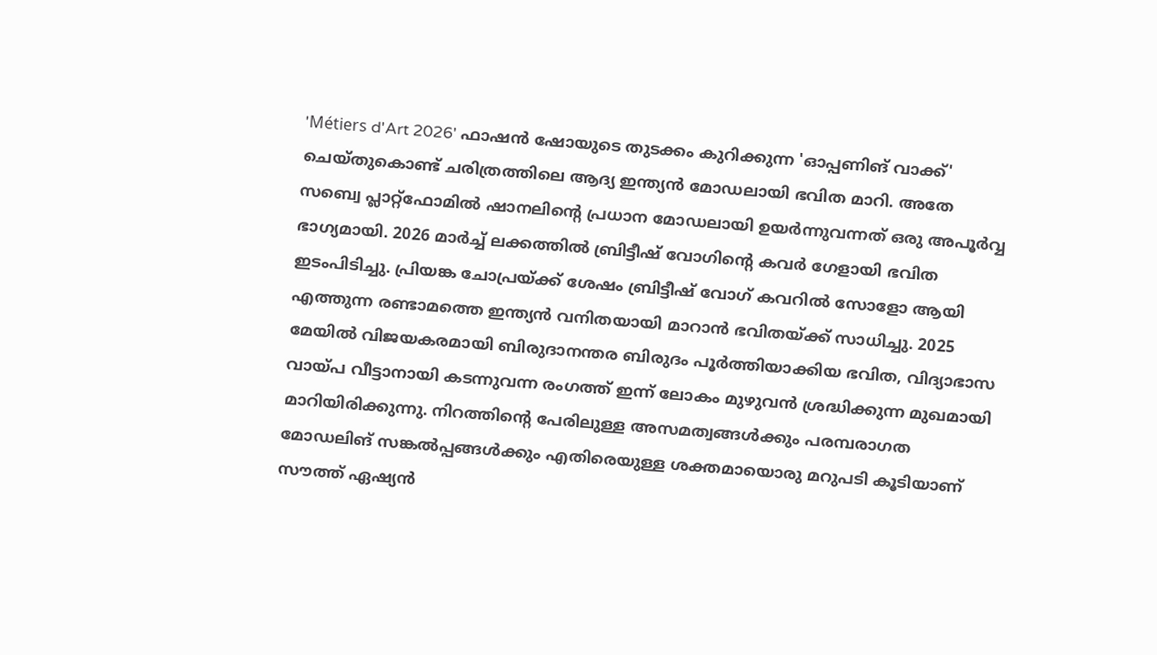'Métiers d'Art 2026' ഫാഷൻ ഷോയുടെ തുടക്കം കുറിക്കുന്ന 'ഓപ്പണിങ് വാക്ക്' ചെയ്തുകൊണ്ട് ചരിത്രത്തിലെ ആദ്യ ഇന്ത്യൻ മോഡലായി ഭവിത മാറി. അതേ സബ്വെ പ്ലാറ്റ്ഫോമിൽ ഷാനലിന്റെ പ്രധാന മോഡലായി ഉയർന്നുവന്നത് ഒരു അപൂർവ്വ ഭാഗ്യമായി. 2026 മാർച്ച് ലക്കത്തിൽ ബ്രിട്ടീഷ് വോഗിന്റെ കവർ ഗേളായി ഭവിത ഇടംപിടിച്ചു. പ്രിയങ്ക ചോപ്രയ്ക്ക് ശേഷം ബ്രിട്ടീഷ് വോഗ് കവറിൽ സോളോ ആയി എത്തുന്ന രണ്ടാമത്തെ ഇന്ത്യൻ വനിതയായി മാറാൻ ഭവിതയ്ക്ക് സാധിച്ചു. 2025 മേയിൽ വിജയകരമായി ബിരുദാനന്തര ബിരുദം പൂർത്തിയാക്കിയ ഭവിത, വിദ്യാഭാസ വായ്പ വീട്ടാനായി കടന്നുവന്ന രംഗത്ത് ഇന്ന് ലോകം മുഴുവൻ ശ്രദ്ധിക്കുന്ന മുഖമായി മാറിയിരിക്കുന്നു. നിറത്തിന്റെ പേരിലുള്ള അസമത്വങ്ങൾക്കും പരമ്പരാഗത മോഡലിങ് സങ്കൽപ്പങ്ങൾക്കും എതിരെയുള്ള ശക്തമായൊരു മറുപടി കൂടിയാണ് സൗത്ത് ഏഷ്യൻ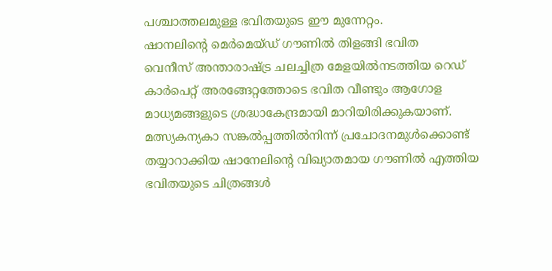പശ്ചാത്തലമുള്ള ഭവിതയുടെ ഈ മുന്നേറ്റം.
ഷാനലിന്റെ മെർമെയ്ഡ് ഗൗണിൽ തിളങ്ങി ഭവിത
വെനീസ് അന്താരാഷ്ട്ര ചലച്ചിത്ര മേളയിൽനടത്തിയ റെഡ് കാർപെറ്റ് അരങ്ങേറ്റത്തോടെ ഭവിത വീണ്ടും ആഗോള മാധ്യമങ്ങളുടെ ശ്രദ്ധാകേന്ദ്രമായി മാറിയിരിക്കുകയാണ്. മത്സ്യകന്യകാ സങ്കൽപ്പത്തിൽനിന്ന് പ്രചോദനമുൾക്കൊണ്ട് തയ്യാറാക്കിയ ഷാനേലിന്റെ വിഖ്യാതമായ ഗൗണിൽ എത്തിയ ഭവിതയുടെ ചിത്രങ്ങൾ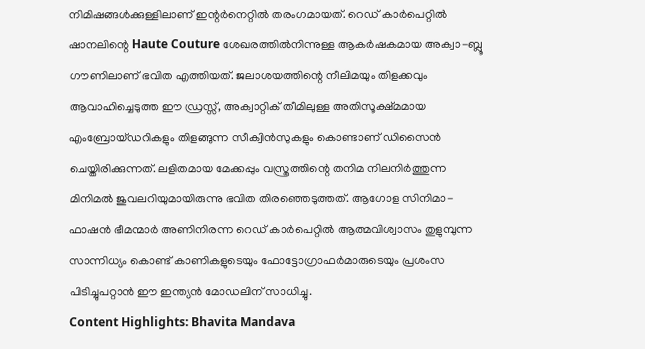നിമിഷങ്ങൾക്കുള്ളിലാണ് ഇന്റർനെറ്റിൽ തരംഗമായത്. റെഡ് കാർപെറ്റിൽ ഷാനലിന്റെ Haute Couture ശേഖരത്തിൽനിന്നുള്ള ആകർഷകമായ അക്വാ-ബ്ലൂ ഗൗണിലാണ് ഭവിത എത്തിയത്. ജലാശയത്തിന്റെ നീലിമയും തിളക്കവും ആവാഹിച്ചെടുത്ത ഈ ഡ്രസ്സ്, അക്വാറ്റിക് തീമിലുള്ള അതിസൂക്ഷ്മമായ എംബ്രോയ്ഡറികളും തിളങ്ങുന്ന സീക്വിൻസുകളും കൊണ്ടാണ് ഡിസൈൻ ചെയ്തിരിക്കുന്നത്. ലളിതമായ മേക്കപ്പും വസ്ത്രത്തിന്റെ തനിമ നിലനിർത്തുന്ന മിനിമൽ ജുവലറിയുമായിരുന്നു ഭവിത തിരഞ്ഞെടുത്തത്. ആഗോള സിനിമാ-ഫാഷൻ ഭീമന്മാർ അണിനിരന്ന റെഡ് കാർപെറ്റിൽ ആത്മവിശ്വാസം തുളുമ്പുന്ന സാന്നിധ്യം കൊണ്ട് കാണികളുടെയും ഫോട്ടോഗ്രാഫർമാരുടെയും പ്രശംസ പിടിച്ചുപറ്റാൻ ഈ ഇന്ത്യൻ മോഡലിന് സാധിച്ചു.
Content Highlights: Bhavita Mandava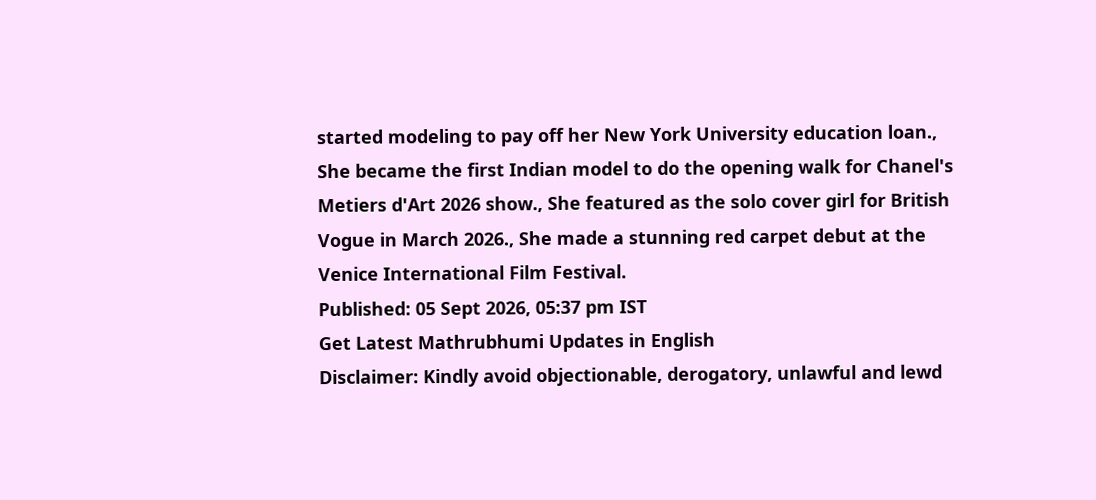started modeling to pay off her New York University education loan., She became the first Indian model to do the opening walk for Chanel's Metiers d'Art 2026 show., She featured as the solo cover girl for British Vogue in March 2026., She made a stunning red carpet debut at the Venice International Film Festival.
Published: 05 Sept 2026, 05:37 pm IST
Get Latest Mathrubhumi Updates in English
Disclaimer: Kindly avoid objectionable, derogatory, unlawful and lewd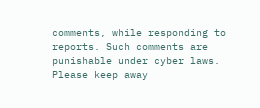comments, while responding to reports. Such comments are punishable under cyber laws. Please keep away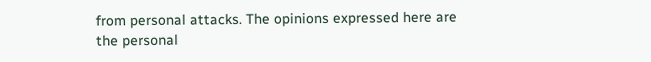from personal attacks. The opinions expressed here are the personal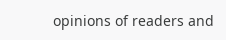opinions of readers and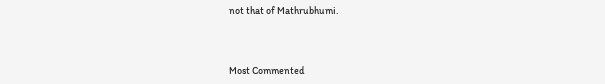not that of Mathrubhumi.



Most Commented